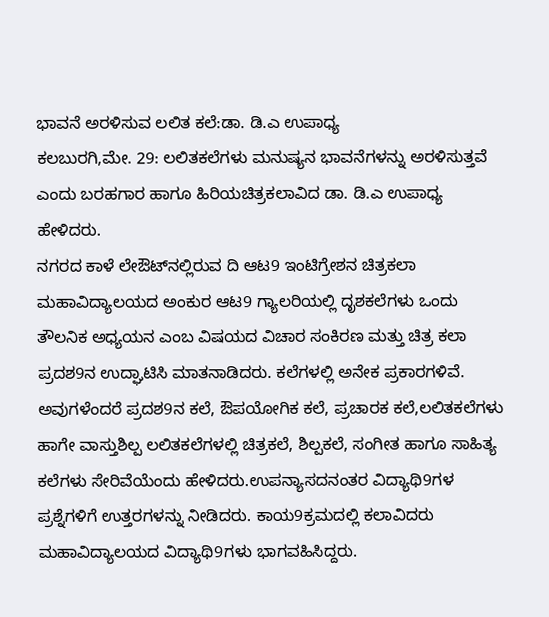ಭಾವನೆ ಅರಳಿಸುವ ಲಲಿತ ಕಲೆ:ಡಾ. ಡಿ.ಎ ಉಪಾಧ್ಯ
ಕಲಬುರಗಿ,ಮೇ. 29: ಲಲಿತಕಲೆಗಳು ಮನುಷ್ಯನ ಭಾವನೆಗಳನ್ನು ಅರಳಿಸುತ್ತವೆ ಎಂದು ಬರಹಗಾರ ಹಾಗೂ ಹಿರಿಯಚಿತ್ರಕಲಾವಿದ ಡಾ. ಡಿ.ಎ ಉಪಾಧ್ಯ ಹೇಳಿದರು.
ನಗರದ ಕಾಳೆ ಲೇಔಟ್‍ನಲ್ಲಿರುವ ದಿ ಆಟ9 ಇಂಟಿಗ್ರೇಶನ ಚಿತ್ರಕಲಾ ಮಹಾವಿದ್ಯಾಲಯದ ಅಂಕುರ ಆಟ9 ಗ್ಯಾಲರಿಯಲ್ಲಿ ದೃಶಕಲೆಗಳು ಒಂದು ತೌಲನಿಕ ಅಧ್ಯಯನ ಎಂಬ ವಿಷಯದ ವಿಚಾರ ಸಂಕಿರಣ ಮತ್ತು ಚಿತ್ರ ಕಲಾ ಪ್ರದಶ9ನ ಉದ್ಘಾಟಿಸಿ ಮಾತನಾಡಿದರು. ಕಲೆಗಳಲ್ಲಿ ಅನೇಕ ಪ್ರಕಾರಗಳಿವೆ. ಅವುಗಳೆಂದರೆ ಪ್ರದಶ9ನ ಕಲೆ, ಔಪಯೋಗಿಕ ಕಲೆ, ಪ್ರಚಾರಕ ಕಲೆ,ಲಲಿತಕಲೆಗಳು ಹಾಗೇ ವಾಸ್ತುಶಿಲ್ಪ ಲಲಿತಕಲೆಗಳಲ್ಲಿ ಚಿತ್ರಕಲೆ, ಶಿಲ್ಪಕಲೆ, ಸಂಗೀತ ಹಾಗೂ ಸಾಹಿತ್ಯ ಕಲೆಗಳು ಸೇರಿವೆಯೆಂದು ಹೇಳಿದರು.ಉಪನ್ಯಾಸದನಂತರ ವಿದ್ಯಾಥಿ9ಗಳ ಪ್ರಶ್ನೆಗಳಿಗೆ ಉತ್ತರಗಳನ್ನು ನೀಡಿದರು. ಕಾಯ9ಕ್ರಮದಲ್ಲಿ ಕಲಾವಿದರು ಮಹಾವಿದ್ಯಾಲಯದ ವಿದ್ಯಾಥಿ9ಗಳು ಭಾಗವಹಿಸಿದ್ದರು.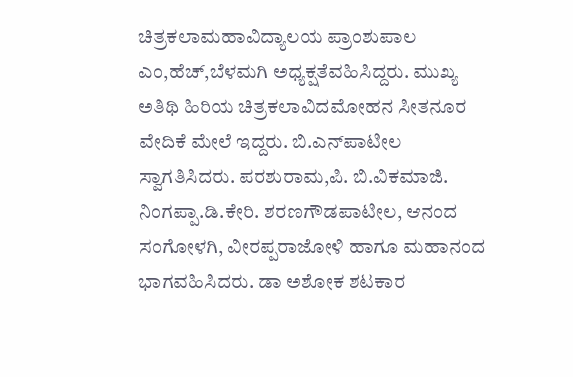ಚಿತ್ರಕಲಾಮಹಾವಿದ್ಯಾಲಯ ಪ್ರಾಂಶುಪಾಲ ಎಂ,ಹೆಚ್,ಬೆಳಮಗಿ ಅಧ್ಯಕ್ಷತೆವಹಿಸಿದ್ದರು. ಮುಖ್ಯ ಅತಿಥಿ ಹಿರಿಯ ಚಿತ್ರಕಲಾವಿದಮೋಹನ ಸೀತನೂರ ವೇದಿಕೆ ಮೇಲೆ ಇದ್ದರು. ಬಿ.ಎನ್‍ಪಾಟೀಲ ಸ್ವಾಗತಿಸಿದರು. ಪರಶುರಾಮ,ಪಿ. ಬಿ.ವಿಕಮಾಜಿ. ನಿಂಗಪ್ಪಾ.ಡಿ.ಕೇರಿ. ಶರಣಗೌಡಪಾಟೀಲ, ಆನಂದ ಸಂಗೋಳಗಿ, ವೀರಪ್ಪರಾಜೋಳಿ ಹಾಗೂ ಮಹಾನಂದ ಭಾಗವಹಿಸಿದರು. ಡಾ ಅಶೋಕ ಶಟಕಾರ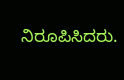ನಿರೂಪಿಸಿದರು.